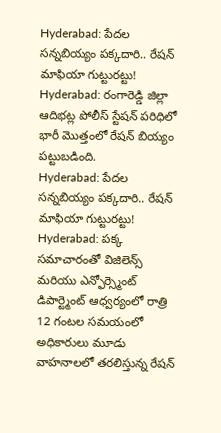Hyderabad: పేదల సన్నబియ్యం పక్కదారి.. రేషన్ మాఫియా గుట్టురట్టు!
Hyderabad: రంగారెడ్డి జిల్లా ఆదిభట్ల పోలీస్ స్టేషన్ పరిధిలో భారీ మొత్తంలో రేషన్ బియ్యం పట్టుబడింది.
Hyderabad: పేదల సన్నబియ్యం పక్కదారి.. రేషన్ మాఫియా గుట్టురట్టు!
Hyderabad: పక్క సమాచారంతో విజిలెన్స్ మరియు ఎన్ఫోర్స్మెంట్ డిపార్ట్మెంట్ ఆధ్వర్యంలో రాత్రి 12 గంటల సమయంలో అధికారులు మూడు వాహనాలలో తరలిస్తున్న రేషన్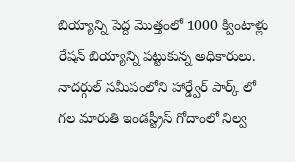బియ్యాన్ని పెద్ద మొత్తంలో 1000 క్వింటాళ్లు రేషన్ బియ్యాన్ని పట్టుకున్న అధికారులు.
నాదర్గుల్ సమీపంలోని హార్డ్వేర్ పార్క్ లో గల మారుతి ఇండస్ట్రీస్ గోదాంలో నిల్వ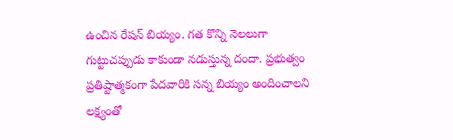ఉంచిన రేషన్ బియ్యం. గత కొన్ని నెలలుగా గుట్టుచప్పుడు కాకుండా నడుస్తున్న దందా. ప్రభుత్వం ప్రతిష్టాత్మకంగా పేదవారికి సన్న బియ్యం అందించాలని లక్ష్యంతో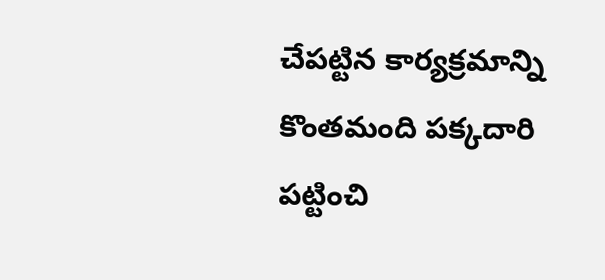చేపట్టిన కార్యక్రమాన్ని కొంతమంది పక్కదారి పట్టించి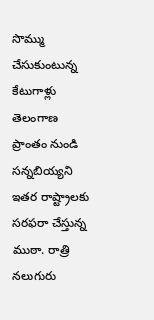సొమ్ము చేసుకుంటున్న కేటుగాళ్లు
తెలంగాణ ప్రాంతం నుండి సన్నబియ్యని ఇతర రాష్ట్రాలకు సరఫరా చేస్తున్న ముఠా. రాత్రి నలుగురు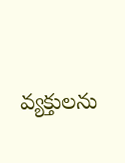వ్యక్తులను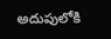అదుపులోకి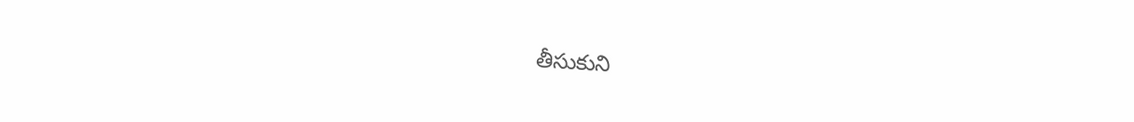తీసుకుని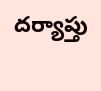దర్యాప్తు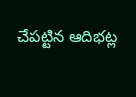చేపట్టిన ఆదిభట్ల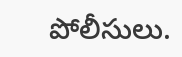పోలీసులు.